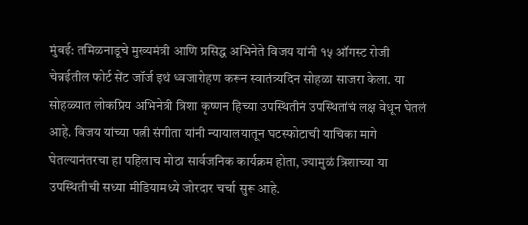मुंबई: तमिळनाडूचे मुख्यमंत्री आणि प्रसिद्ध अभिनेते विजय यांनी १५ ऑगस्ट रोजी चेन्नईतील फोर्ट सेंट जॉर्ज इथं ध्वजारोहण करून स्वातंत्र्यदिन सोहळा साजरा केला. या सोहळ्यात लोकप्रिय अभिनेत्री त्रिशा कृष्णन हिच्या उपस्थितीनं उपस्थितांचं लक्ष वेधून घेतलं आहे. विजय यांच्या पत्नी संगीता यांनी न्यायालयातून घटस्फोटाची याचिका मागे घेतल्यानंतरचा हा पहिलाच मोठा सार्वजनिक कार्यक्रम होता, ज्यामुळं त्रिशाच्या या उपस्थितीची सध्या मीडियामध्ये जोरदार चर्चा सुरू आहे.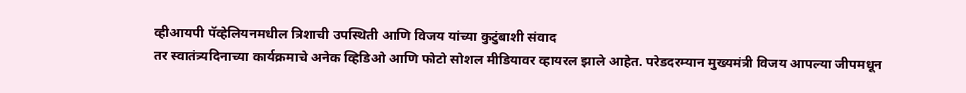व्हीआयपी पॅव्हेलियनमधील त्रिशाची उपस्थिती आणि विजय यांच्या कुटुंबाशी संवाद
तर स्वातंत्र्यदिनाच्या कार्यक्रमाचे अनेक व्हिडिओ आणि फोटो सोशल मीडियावर व्हायरल झाले आहेत. परेडदरम्यान मुख्यमंत्री विजय आपल्या जीपमधून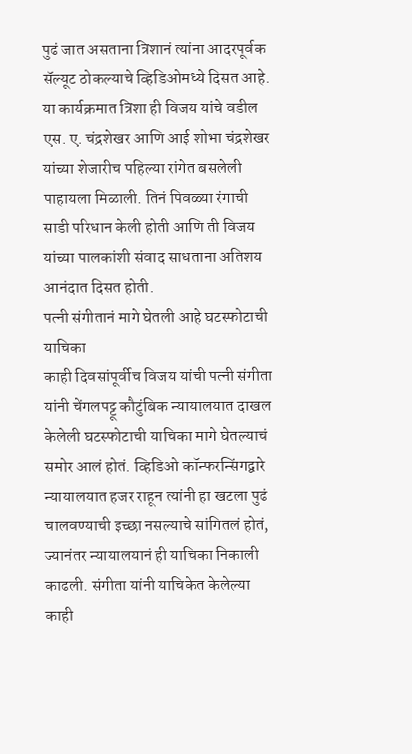पुढं जात असताना त्रिशानं त्यांना आदरपूर्वक सॅल्यूट ठोकल्याचे व्हिडिओमध्ये दिसत आहे. या कार्यक्रमात त्रिशा ही विजय यांचे वडील एस. ए. चंद्रशेखर आणि आई शोभा चंद्रशेखर यांच्या शेजारीच पहिल्या रांगेत बसलेली पाहायला मिळाली. तिनं पिवळ्या रंगाची साडी परिधान केली होती आणि ती विजय यांच्या पालकांशी संवाद साधताना अतिशय आनंदात दिसत होती.
पत्नी संगीतानं मागे घेतली आहे घटस्फोटाची याचिका
काही दिवसांपूर्वीच विजय यांची पत्नी संगीता यांनी चेंगलपट्टू कौटुंबिक न्यायालयात दाखल केलेली घटस्फोटाची याचिका मागे घेतल्याचं समोर आलं होतं. व्हिडिओ कॉन्फरन्सिंगद्वारे न्यायालयात हजर राहून त्यांनी हा खटला पुढं चालवण्याची इच्छा नसल्याचे सांगितलं होतं, ज्यानंतर न्यायालयानं ही याचिका निकाली काढली. संगीता यांनी याचिकेत केलेल्या काही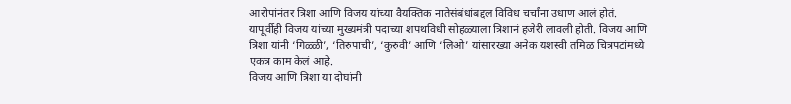आरोपांनंतर त्रिशा आणि विजय यांच्या वैयक्तिक नातेसंबंधांबद्दल विविध चर्चांना उधाण आलं होतं.
यापूर्वीही विजय यांच्या मुख्यमंत्री पदाच्या शपथविधी सोहळ्याला त्रिशानं हजेरी लावली होती. विजय आणि त्रिशा यांनी ‘गिळ्ळी’, ‘तिरुपाची’, ‘कुरुवी’ आणि ‘लिओ’ यांसारख्या अनेक यशस्वी तमिळ चित्रपटांमध्ये एकत्र काम केलं आहे.
विजय आणि त्रिशा या दोघांनी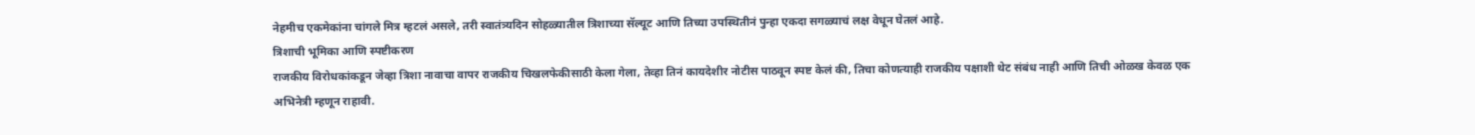नेहमीच एकमेकांना चांगले मित्र म्हटलं असले, तरी स्वातंत्र्यदिन सोहळ्यातील त्रिशाच्या सॅल्यूट आणि तिच्या उपस्थितीनं पुन्हा एकदा सगळ्याचं लक्ष वेधून घेतलं आहे.
त्रिशाची भूमिका आणि स्पष्टीकरण
राजकीय विरोधकांकडून जेव्हा त्रिशा नावाचा वापर राजकीय चिखलफेकीसाठी केला गेला, तेव्हा तिनं कायदेशीर नोटीस पाठवून स्पष्ट केलं की, तिचा कोणत्याही राजकीय पक्षाशी थेट संबंध नाही आणि तिची ओळख केवळ एक अभिनेत्री म्हणून राहावी.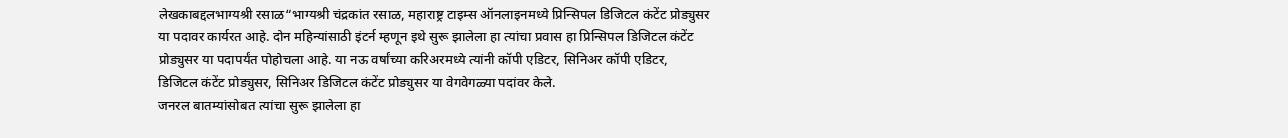लेखकाबद्दलभाग्यश्री रसाळ“भाग्यश्री चंद्रकांत रसाळ, महाराष्ट्र टाइम्स ऑनलाइनमध्ये प्रिन्सिपल डिजिटल कंटेंट प्रोड्युसर या पदावर कार्यरत आहे. दोन महिन्यांसाठी इंटर्न म्हणून इथे सुरू झालेला हा त्यांचा प्रवास हा प्रिन्सिपल डिजिटल कंटेंट प्रोड्युसर या पदापर्यंत पोहोचला आहे. या नऊ वर्षांच्या करिअरमध्ये त्यांनी कॉपी एडिटर, सिनिअर कॉपी एडिटर, डिजिटल कंटेंट प्रोड्युसर, सिनिअर डिजिटल कंटेंट प्रोड्युसर या वेगवेगळ्या पदांवर केले.
जनरल बातम्यांसोबत त्यांचा सुरू झालेला हा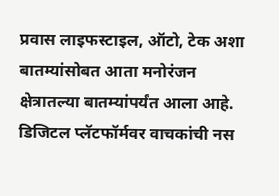प्रवास लाइफस्टाइल, ऑटो, टेक अशा बातम्यांसोबत आता मनोरंजन क्षेत्रातल्या बातम्यांपर्यंत आला आहे. डिजिटल प्लॅटफॉर्मवर वाचकांची नस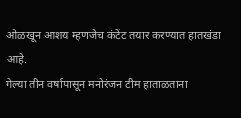ओळखून आशय म्हणजेच कंटेंट तयार करण्यात हातखंडा आहे.
गेल्या तीन वर्षापासून मनोरंजन टीम हाताळताना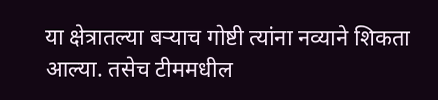या क्षेत्रातल्या बऱ्याच गोष्टी त्यांना नव्याने शिकता आल्या. तसेच टीममधील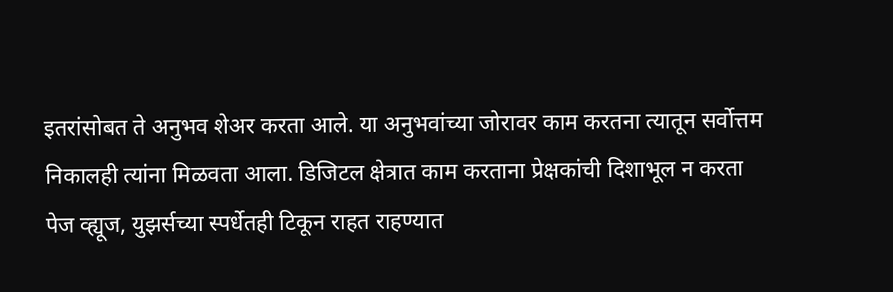इतरांसोबत ते अनुभव शेअर करता आले. या अनुभवांच्या जोरावर काम करतना त्यातून सर्वोत्तम निकालही त्यांना मिळवता आला. डिजिटल क्षेत्रात काम करताना प्रेक्षकांची दिशाभूल न करता पेज व्ह्यूज, युझर्सच्या स्पर्धेतही टिकून राहत राहण्यात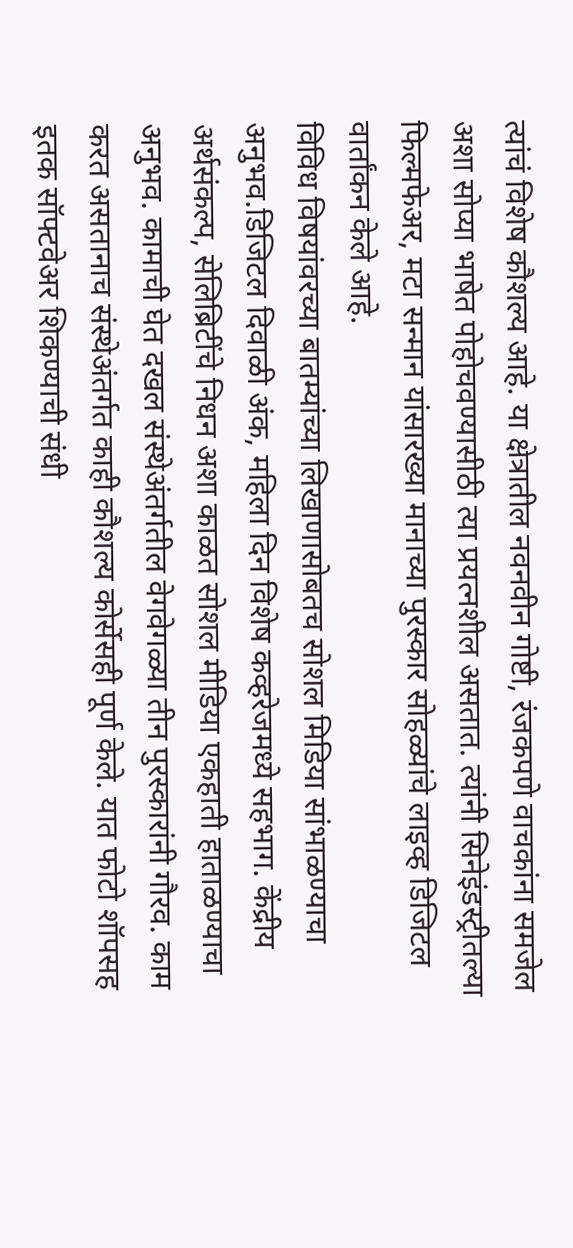त्यांचं विशेष कौशल्य आहे. या क्षेत्रातील नवनवीन गोष्टी, रंजकपणे वाचकांना समजेल अशा सोप्या भाषेत पोहोचवण्यासीठी त्या प्रयत्नशील असतात. त्यांनी सिनेइंडस्ट्रीतल्या फिल्मफेअर, मटा सन्मान यांसारख्या मानाच्या पुरस्कार सोहळ्यांचे लाइव्ह डिजिटल वार्तांकन केले आहे.
विविध विषयांवरच्या बातम्यांच्या लिखाणासोबतच सोशल मिडिया सांभाळण्याचा अनुभव.डिजिटल दिवाळी अंक, महिला दिन विशेष कव्हरेजमध्ये सहभाग. केंद्रीय अर्थसंकल्प, सेलिब्रिटींचे निधन अशा काळत सोशल मीडिया एकहाती हाताळण्याचा अनुभव. कामाची घेत दखल संस्थेअंतर्गतील वेगवेगळ्या तीन पुरस्कारांनी गौरव. काम करत असतानाच संस्थेअंतर्गत काही कौशल्य कोर्सेसही पूर्ण केले. यात फोटो शॉपसह इतक सॉफ्टवेअर शिकण्याची संधी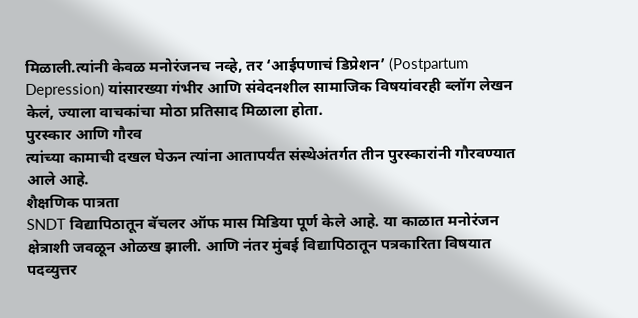मिळाली.त्यांनी केवळ मनोरंजनच नव्हे, तर ‘आईपणाचं डिप्रेशन’ (Postpartum Depression) यांसारख्या गंभीर आणि संवेदनशील सामाजिक विषयांवरही ब्लॉग लेखन केलं, ज्याला वाचकांचा मोठा प्रतिसाद मिळाला होता.
पुरस्कार आणि गौरव
त्यांच्या कामाची दखल घेऊन त्यांना आतापर्यंत संस्थेअंतर्गत तीन पुरस्कारांनी गौरवण्यात आले आहे.
शैक्षणिक पात्रता
SNDT विद्यापिठातून बॅचलर ऑफ मास मिडिया पूर्ण केले आहे. या काळात मनोरंजन क्षेत्राशी जवळून ओळख झाली. आणि नंतर मुंबई विद्यापिठातून पत्रकारिता विषयात पदव्युत्तर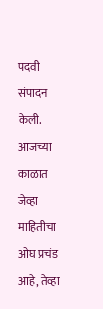पदवी संपादन केली.
आजच्या काळात जेव्हा माहितीचा ओघ प्रचंड आहे, तेव्हा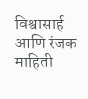विश्वासार्ह आणि रंजक माहिती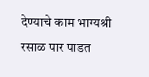देण्याचे काम भाग्यश्री रसाळ पार पाडत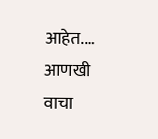आहेत.… आणखी वाचा